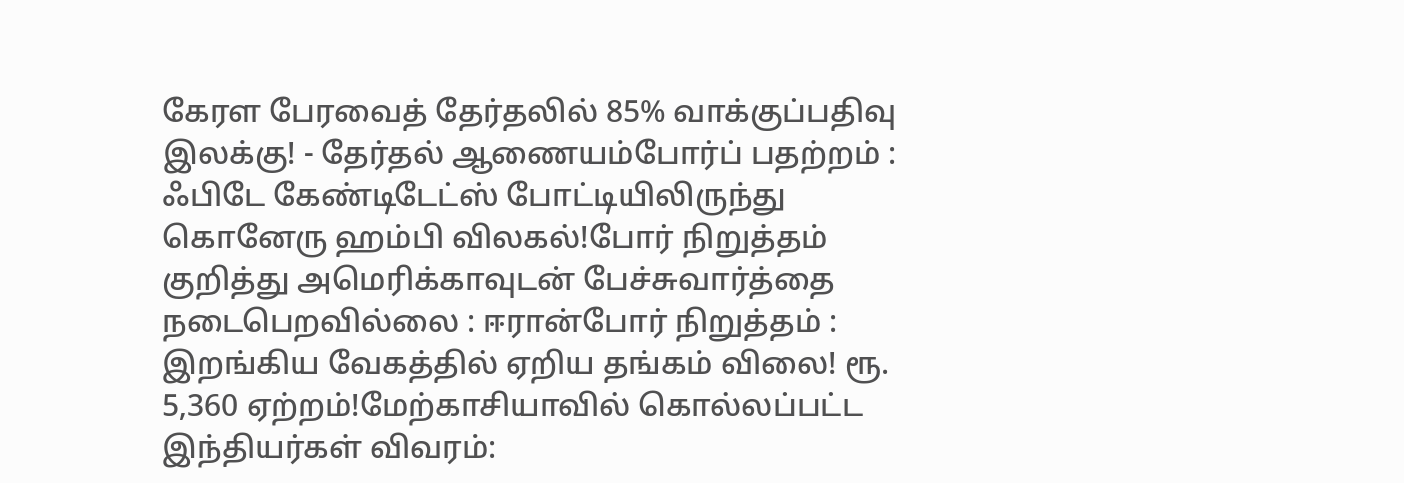கேரள பேரவைத் தேர்தலில் 85% வாக்குப்பதிவு இலக்கு! - தேர்தல் ஆணையம்போர்ப் பதற்றம் : ஃபிடே கேண்டிடேட்ஸ் போட்டியிலிருந்து கொனேரு ஹம்பி விலகல்!போர் நிறுத்தம் குறித்து அமெரிக்காவுடன் பேச்சுவார்த்தை நடைபெறவில்லை : ஈரான்போர் நிறுத்தம் : இறங்கிய வேகத்தில் ஏறிய தங்கம் விலை! ரூ. 5,360 ஏற்றம்!மேற்காசியாவில் கொல்லப்பட்ட இந்தியர்கள் விவரம்: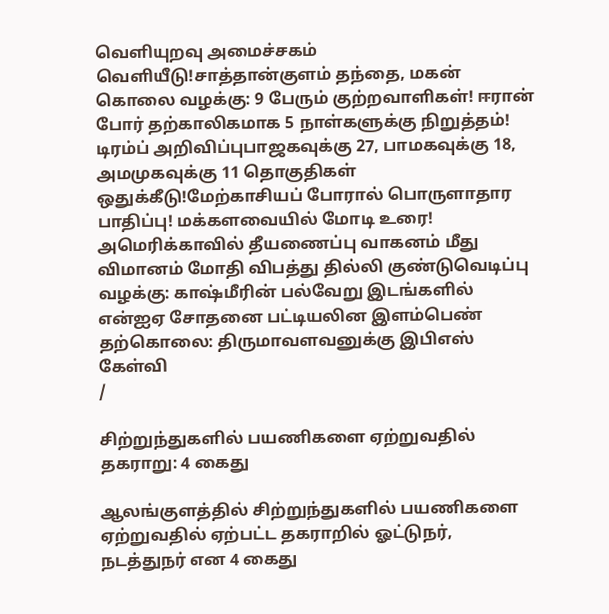வெளியுறவு அமைச்சகம் வெளியீடு!சாத்தான்குளம் தந்தை, மகன் கொலை வழக்கு: 9 பேரும் குற்றவாளிகள்! ஈரான் போர் தற்காலிகமாக 5 நாள்களுக்கு நிறுத்தம்! டிரம்ப் அறிவிப்புபாஜகவுக்கு 27, பாமகவுக்கு 18, அமமுகவுக்கு 11 தொகுதிகள் ஒதுக்கீடு!மேற்காசியப் போரால் பொருளாதார பாதிப்பு! மக்களவையில் மோடி உரை! அமெரிக்காவில் தீயணைப்பு வாகனம் மீது விமானம் மோதி விபத்து தில்லி குண்டுவெடிப்பு வழக்கு: காஷ்மீரின் பல்வேறு இடங்களில் என்ஐஏ சோதனை பட்டியலின இளம்பெண் தற்கொலை: திருமாவளவனுக்கு இபிஎஸ் கேள்வி
/

சிற்றுந்துகளில் பயணிகளை ஏற்றுவதில் தகராறு: 4 கைது

ஆலங்குளத்தில் சிற்றுந்துகளில் பயணிகளை ஏற்றுவதில் ஏற்பட்ட தகராறில் ஓட்டுநர், நடத்துநர் என 4 கைது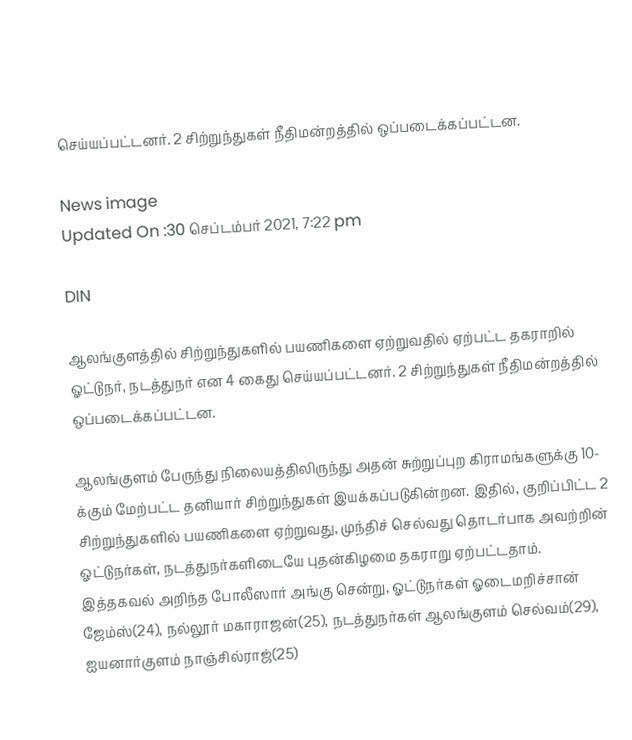செய்யப்பட்டனர். 2 சிற்றுந்துகள் நீதிமன்றத்தில் ஒப்படைக்கப்பட்டன.

News image
Updated On :30 செப்டம்பர் 2021, 7:22 pm

DIN

ஆலங்குளத்தில் சிற்றுந்துகளில் பயணிகளை ஏற்றுவதில் ஏற்பட்ட தகராறில் ஓட்டுநர், நடத்துநர் என 4 கைது செய்யப்பட்டனர். 2 சிற்றுந்துகள் நீதிமன்றத்தில் ஒப்படைக்கப்பட்டன.

ஆலங்குளம் பேருந்து நிலையத்திலிருந்து அதன் சுற்றுப்புற கிராமங்களுக்கு 10-க்கும் மேற்பட்ட தனியார் சிற்றுந்துகள் இயக்கப்படுகின்றன. இதில், குறிப்பிட்ட 2 சிற்றுந்துகளில் பயணிகளை ஏற்றுவது, முந்திச் செல்வது தொடர்பாக அவற்றின் ஓட்டுநர்கள், நடத்துநர்களிடையே புதன்கிழமை தகராறு ஏற்பட்டதாம். இத்தகவல் அறிந்த போலீஸார் அங்கு சென்று, ஓட்டுநர்கள் ஓடைமறிச்சான் ஜேம்ஸ்(24), நல்லூர் மகாராஜன்(25), நடத்துநர்கள் ஆலங்குளம் செல்வம்(29), ஐயனார்குளம் நாஞ்சில்ராஜ்(25)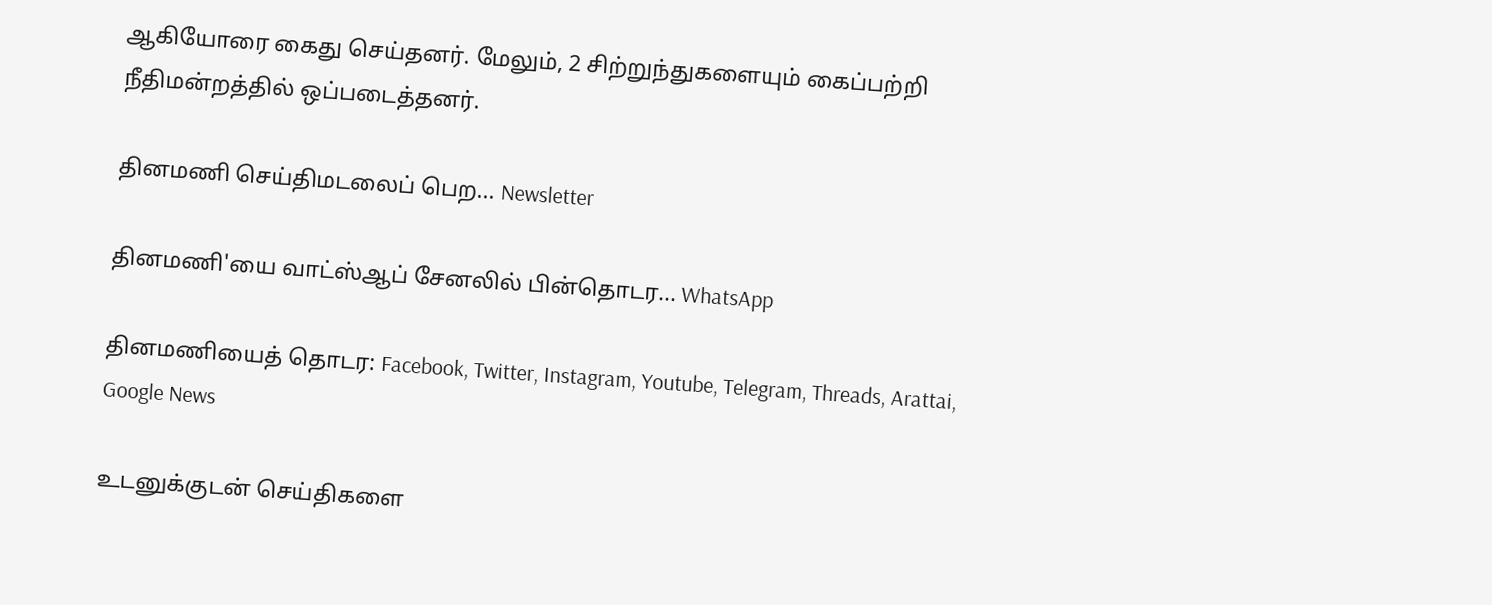ஆகியோரை கைது செய்தனர். மேலும், 2 சிற்றுந்துகளையும் கைப்பற்றி நீதிமன்றத்தில் ஒப்படைத்தனர்.

தினமணி செய்திமடலைப் பெற... Newsletter

தினமணி'யை வாட்ஸ்ஆப் சேனலில் பின்தொடர... WhatsApp

தினமணியைத் தொடர: Facebook, Twitter, Instagram, Youtube, Telegram, Threads, Arattai, Google News

உடனுக்குடன் செய்திகளை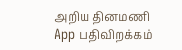அறிய தினமணி App பதிவிறக்கம்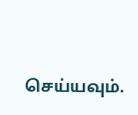செய்யவும்.